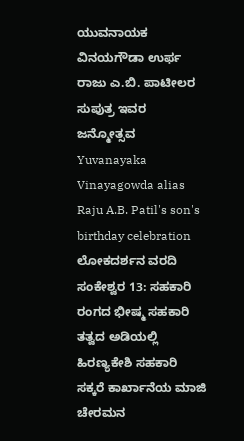ಯುವನಾಯಕ ವಿನಯಗೌಡಾ ಉರ್ಫ ರಾಜು ಎ.ಬಿ. ಪಾಟೀಲರ ಸುಪುತ್ರ ಇವರ ಜನ್ಮೋತ್ಸವ
Yuvanayaka Vinayagowda alias Raju A.B. Patil's son's birthday celebration
ಲೋಕದರ್ಶನ ವರದಿ
ಸಂಕೇಶ್ವರ 13: ಸಹಕಾರಿ ರಂಗದ ಭೀಷ್ಮ ಸಹಕಾರಿ ತತ್ವದ ಅಡಿಯಲ್ಲಿ ಹಿರಣ್ಯಕೇಶಿ ಸಹಕಾರಿ ಸಕ್ಕರೆ ಕಾರ್ಖಾನೆಯ ಮಾಜಿ ಚೇರಮನ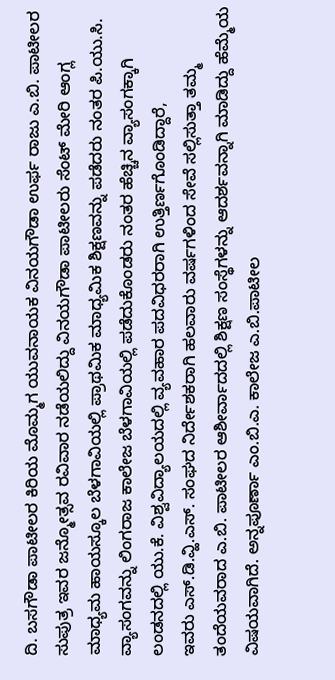ದಿ. ಬಸಗೌಡಾ ಪಾಟೀಲರ ಕಿರಿಯ ಮೊಮ್ಮಗ ಯುವನಾಯಕ ವಿನಯಗೌಡಾ ಉರ್ಫ ರಾಜು ಎ.ಬಿ. ಪಾಟೀಲರ ಸುಪುತ್ರ ಇವರ ಜನ್ಮೋತ್ಸವ ರವಿವಾರ ನಡೆಯಲಿದ್ದು ವಿನಯಗೌಡಾ ಪಾಟೀಲರು ಸೆಂಟ್ ಮೇರಿ ಆಂಗ್ಲ ಮಾಧ್ಯಮ ಹಾಯಸ್ಕೂಲ ಬೆಳಗಾವಿಯಲ್ಲಿ ಪ್ರಾಥಮಿಕ ಮಾಧ್ಯಮಿಕ ಶಿಕ್ಷಣವನ್ನು ಪಡೆದರು ನಂತರ ಪಿ.ಯು.ಸಿ. ವ್ಯಾಸಂಗವನ್ನು ಲಿಂಗರಾಜ ಕಾಲೇಜ ಬೆಳಗಾವಿಯಲ್ಲಿ ಪಡೆದುಕೊಂಡರು ನಂತರ ಹೆಚ್ಚಿನ ವ್ಯಾಸಂಗಕ್ಕಾಗಿ ಲಂಡನದಲ್ಲಿ ಯು.ಕೆ. ವಿಶ್ವವಿದ್ಯಾಲಯದಲ್ಲಿ ವ್ಯವಹಾರ ಪದವಿಧರರಾಗಿ ಉತ್ತಿರ್ಣಗೊಂಡಿದ್ದಾರೆ,
ಇವರು ಎಸ್.ಡಿ.ವ್ಹಿ.ಎಸ್. ಸಂಘದ ನಿರ್ದೇಶಕರಾಗಿ ಹಲವಾರು ವರ್ಷಗಳಿಂದ ಸೇವೆ ಸಲ್ಲಿಸುತ್ತಾ ತಮ್ಮ ತಂದೆಯವರಾದ ಎ.ಬಿ. ಪಾಟೀಲರ ಆಶೀರ್ವಾದದಲ್ಲಿ ಶಿಕ್ಷಣ ಸಂಸ್ಥೆಗಳನ್ನು ಆದರ್ಶವನ್ನಾಗಿ ಮಾಡಿದ್ದು ಹೆಮ್ಮೆಯ ವಿಷಯವಾಗಿದೆ. ಅನ್ನಪೂರ್ಣಾ ಎಂ.ಬಿ.ಎ. ಕಾಲೇಜ ಎ.ಬಿ.ಪಾಟೀಲ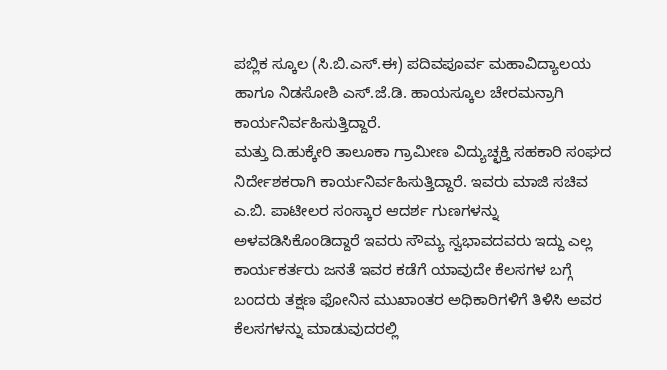ಪಬ್ಲಿಕ ಸ್ಕೂಲ (ಸಿ.ಬಿ.ಎಸ್.ಈ) ಪದಿವಪೂರ್ವ ಮಹಾವಿದ್ಯಾಲಯ ಹಾಗೂ ನಿಡಸೋಶಿ ಎಸ್.ಜೆ.ಡಿ. ಹಾಯಸ್ಕೂಲ ಚೇರಮನ್ರಾಗಿ ಕಾರ್ಯನಿರ್ವಹಿಸುತ್ತಿದ್ದಾರೆ.
ಮತ್ತು ದಿ.ಹುಕ್ಕೇರಿ ತಾಲೂಕಾ ಗ್ರಾಮೀಣ ವಿದ್ಯುಚ್ಛಕ್ತಿ ಸಹಕಾರಿ ಸಂಘದ ನಿರ್ದೇಶಕರಾಗಿ ಕಾರ್ಯನಿರ್ವಹಿಸುತ್ತಿದ್ದಾರೆ. ಇವರು ಮಾಜಿ ಸಚಿವ ಎ.ಬಿ. ಪಾಟೀಲರ ಸಂಸ್ಕಾರ ಆದರ್ಶ ಗುಣಗಳನ್ನು ಅಳವಡಿಸಿಕೊಂಡಿದ್ದಾರೆ ಇವರು ಸೌಮ್ಯ ಸ್ವಭಾವದವರು ಇದ್ದು ಎಲ್ಲ ಕಾರ್ಯಕರ್ತರು ಜನತೆ ಇವರ ಕಡೆಗೆ ಯಾವುದೇ ಕೆಲಸಗಳ ಬಗ್ಗೆ ಬಂದರು ತಕ್ಷಣ ಫೋನಿನ ಮುಖಾಂತರ ಅಧಿಕಾರಿಗಳಿಗೆ ತಿಳಿಸಿ ಅವರ ಕೆಲಸಗಳನ್ನು ಮಾಡುವುದರಲ್ಲಿ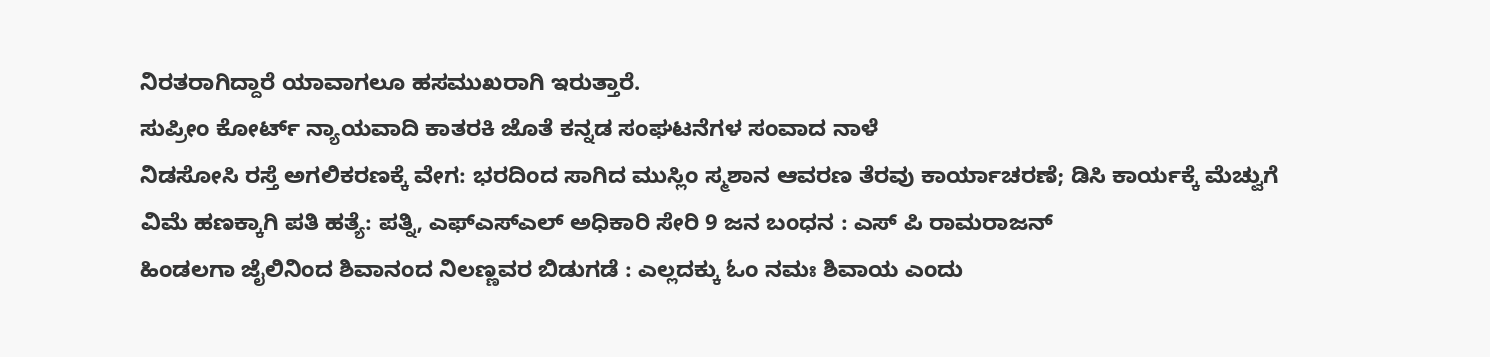ನಿರತರಾಗಿದ್ದಾರೆ ಯಾವಾಗಲೂ ಹಸಮುಖರಾಗಿ ಇರುತ್ತಾರೆ.
ಸುಪ್ರೀಂ ಕೋರ್ಟ್ ನ್ಯಾಯವಾದಿ ಕಾತರಕಿ ಜೊತೆ ಕನ್ನಡ ಸಂಘಟನೆಗಳ ಸಂವಾದ ನಾಳೆ
ನಿಡಸೋಸಿ ರಸ್ತೆ ಅಗಲಿಕರಣಕ್ಕೆ ವೇಗ: ಭರದಿಂದ ಸಾಗಿದ ಮುಸ್ಲಿಂ ಸ್ಮಶಾನ ಆವರಣ ತೆರವು ಕಾರ್ಯಾಚರಣೆ; ಡಿಸಿ ಕಾರ್ಯಕ್ಕೆ ಮೆಚ್ವುಗೆ
ವಿಮೆ ಹಣಕ್ಕಾಗಿ ಪತಿ ಹತ್ಯೆ: ಪತ್ನಿ, ಎಫ್ಎಸ್ಎಲ್ ಅಧಿಕಾರಿ ಸೇರಿ 9 ಜನ ಬಂಧನ : ಎಸ್ ಪಿ ರಾಮರಾಜನ್
ಹಿಂಡಲಗಾ ಜೈಲಿನಿಂದ ಶಿವಾನಂದ ನಿಲಣ್ಣವರ ಬಿಡುಗಡೆ : ಎಲ್ಲದಕ್ಕು ಓಂ ನಮಃ ಶಿವಾಯ ಎಂದು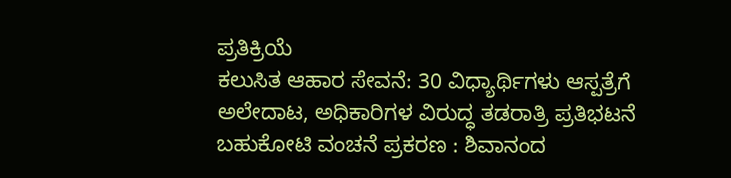ಪ್ರತಿಕ್ರಿಯೆ
ಕಲುಸಿತ ಆಹಾರ ಸೇವನೆ: 30 ವಿಧ್ಯಾರ್ಥಿಗಳು ಆಸ್ಪತ್ರೆಗೆ ಅಲೇದಾಟ, ಅಧಿಕಾರಿಗಳ ವಿರುದ್ಧ ತಡರಾತ್ರಿ ಪ್ರತಿಭಟನೆ
ಬಹುಕೋಟಿ ವಂಚನೆ ಪ್ರಕರಣ : ಶಿವಾನಂದ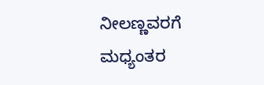ನೀಲಣ್ಣವರಗೆ ಮಧ್ಯಂತರ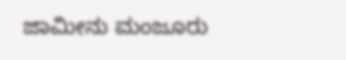ಜಾಮೀನು ಮಂಜೂರು